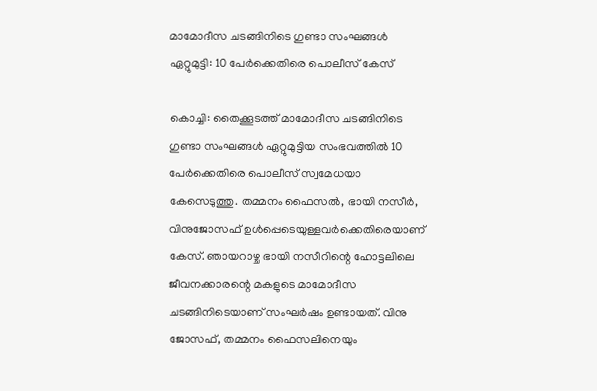മാമോദീസ ചടങ്ങിനിടെ ഗുണ്ടാ സംഘങ്ങൾ ഏറ്റുമുട്ടി: 10 പേർക്കെതിരെ പൊലീസ് കേസ്

കൊച്ചി: തൈക്കൂടത്ത് മാമോദീസ ചടങ്ങിനിടെ ഗുണ്ടാ സംഘങ്ങൾ ഏറ്റുമുട്ടിയ സംഭവത്തിൽ 10 പേർക്കെതിരെ പൊലീസ് സ്വമേധയാ കേസെടുത്തു. തമ്മനം ഫൈസൽ, ഭായി നസീർ, വിനുജോസഫ് ഉൾപ്പെടെയുള്ളവർക്കെതിരെയാണ് കേസ്. ഞായറാഴ്ച ഭായി നസീറിന്റെ ഹോട്ടലിലെ ജീവനക്കാരന്റെ മകളുടെ മാമോദീസ ചടങ്ങിനിടെയാണ് സംഘർഷം ഉണ്ടായത്. വിനു ജോസഫ്, തമ്മനം ഫൈസലിനെയും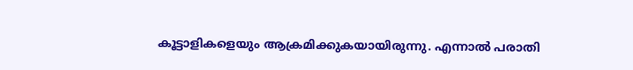കൂട്ടാളികളെയും ആക്രമിക്കുകയായിരുന്നു. എന്നാൽ പരാതി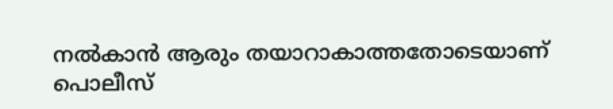നൽകാൻ ആരും തയാറാകാത്തതോടെയാണ് പൊലീസ്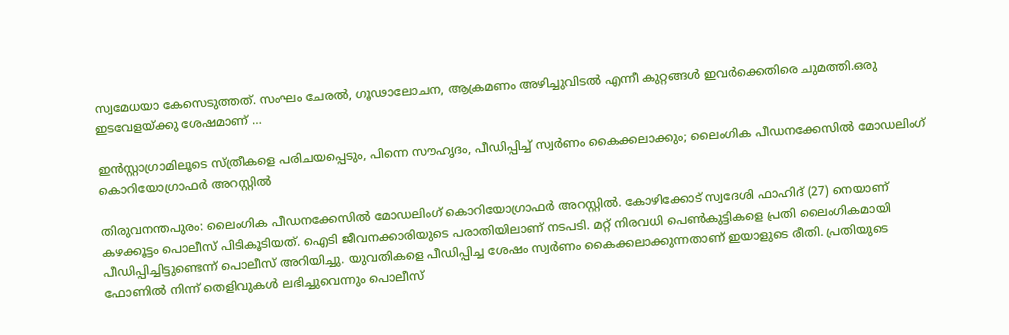സ്വമേധയാ കേസെടുത്തത്. സംഘം ചേരൽ, ഗൂഢാലോചന, ആക്രമണം അഴിച്ചുവിടൽ എന്നീ കുറ്റങ്ങൾ ഇവർക്കെതിരെ ചുമത്തി.ഒരു ഇടവേളയ്ക്കു ശേഷമാണ് …

ഇൻസ്റ്റാഗ്രാമിലൂടെ സ്ത്രീകളെ പരിചയപ്പെടും, പിന്നെ സൗഹൃദം, പീഡിപ്പിച്ച് സ്വർണം കൈക്കലാക്കും; ലൈംഗിക പീഡനക്കേസില്‍ മോഡലിംഗ് കൊറിയോഗ്രാഫര്‍ അറസ്റ്റില്‍

തിരുവനന്തപുരം: ലൈംഗിക പീഡനക്കേസില്‍ മോഡലിംഗ് കൊറിയോഗ്രാഫര്‍ അറസ്റ്റില്‍. കോഴിക്കോട് സ്വദേശി ഫാഹിദ് (27) നെയാണ് കഴക്കൂട്ടം പൊലീസ് പിടികൂടിയത്. ഐടി ജീവനക്കാരിയുടെ പരാതിയിലാണ് നടപടി. മറ്റ് നിരവധി പെണ്‍കുട്ടികളെ പ്രതി ലൈംഗികമായി പീഡിപ്പിച്ചിട്ടുണ്ടെന്ന് പൊലീസ് അറിയിച്ചു. യുവതികളെ പീഡിപ്പിച്ച ശേഷം സ്വര്‍ണം കൈക്കലാക്കുന്നതാണ് ഇയാളുടെ രീതി. പ്രതിയുടെ ഫോണില്‍ നിന്ന് തെളിവുകള്‍ ലഭിച്ചുവെന്നും പൊലീസ്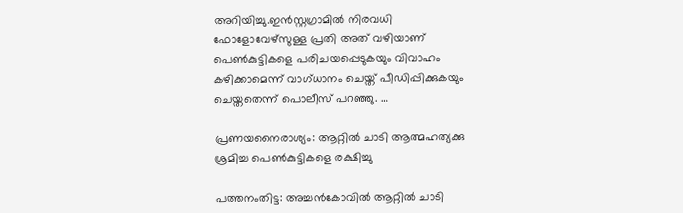അറിയിച്ചു.ഇന്‍സ്റ്റഗ്രാമില്‍ നിരവധി ഫോളോവേഴ്‌സുള്ള പ്രതി അത് വഴിയാണ് പെണ്‍കുട്ടികളെ പരിചയപ്പെടുകയും വിവാഹം കഴിക്കാമെന്ന് വാഗ്ധാനം ചെയ്ത് പീഡിപ്പിക്കുകയും ചെയ്തതെന്ന് പൊലീസ് പറഞ്ഞു. …

പ്രണയനൈരാശ്യം: ആറ്റിൽ ചാടി ആത്മഹത്യക്കു ശ്രമിച്ച പെൺകുട്ടികളെ രക്ഷിച്ചു

പത്തനംതിട്ട: അച്ചൻകോവിൽ ആറ്റിൽ ചാടി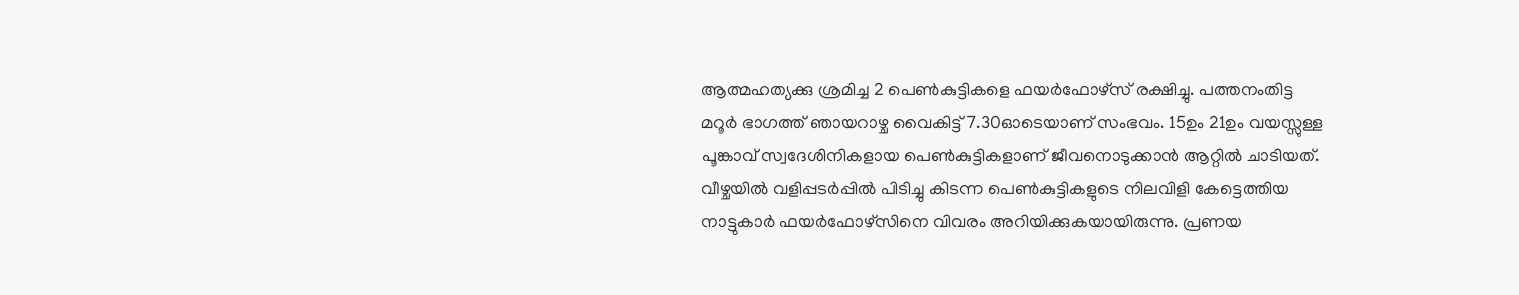ആത്മഹത്യക്കു ശ്രമിച്ച 2 പെൺകുട്ടികളെ ഫയർഫോഴ്സ് രക്ഷിച്ചു. പത്തനംതിട്ട മറൂർ ഭാഗത്ത് ഞായറാഴ്ച വൈകിട്ട് 7.30ഓടെയാണ് സംഭവം. 15ഉം 21ഉം വയസ്സുള്ള പൂങ്കാവ് സ്വദേശിനികളായ പെൺകുട്ടികളാണ് ജീവനൊടുക്കാൻ ആറ്റിൽ ചാടിയത്. വീഴ്ചയിൽ വളിപ്പടർപ്പിൽ പിടിച്ചു കിടന്ന പെൺകുട്ടികളുടെ നിലവിളി കേട്ടെത്തിയ നാട്ടുകാർ ഫയർഫോഴ്സിനെ വിവരം അറിയിക്കുകയായിരുന്നു. പ്രണയ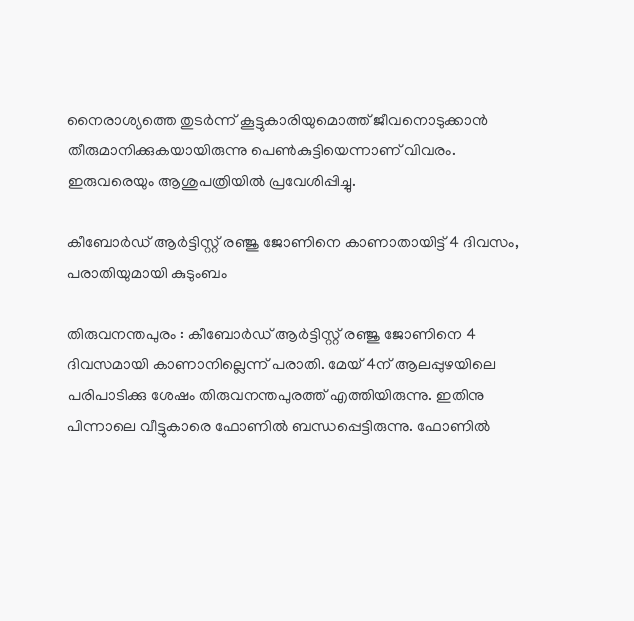നൈരാശ്യത്തെ തുടർന്ന് കൂട്ടുകാരിയുമൊത്ത് ജീവനൊടുക്കാൻ തീരുമാനിക്കുകയായിരുന്നു പെൺകുട്ടിയെന്നാണ് വിവരം. ഇരുവരെയും ആശുപത്രിയിൽ പ്രവേശിപ്പിച്ചു.

കീബോർഡ് ആർട്ടിസ്റ്റ് രഞ്ജു ജോണിനെ കാണാതായിട്ട് 4 ദിവസം, പരാതിയുമായി കുടുംബം

തിരുവനന്തപുരം : കീബോർഡ് ആർട്ടിസ്റ്റ് രഞ്ജു ജോണിനെ 4 ദിവസമായി കാണാനില്ലെന്ന് പരാതി. മേയ് 4ന് ആലപ്പുഴയിലെ പരിപാടിക്കു ശേഷം തിരുവനന്തപുരത്ത് എത്തിയിരുന്നു. ഇതിനു പിന്നാലെ വീട്ടുകാരെ ഫോണിൽ ബന്ധപ്പെട്ടിരുന്നു. ഫോണിൽ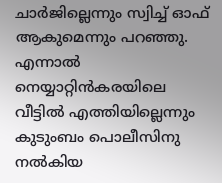ചാർജില്ലെന്നും സ്വിച്ച് ഓഫ് ആകുമെന്നും പറഞ്ഞു. എന്നാൽ നെയ്യാറ്റിൻകരയിലെ വീട്ടിൽ എത്തിയില്ലെന്നും കുടുംബം പൊലീസിനു നൽകിയ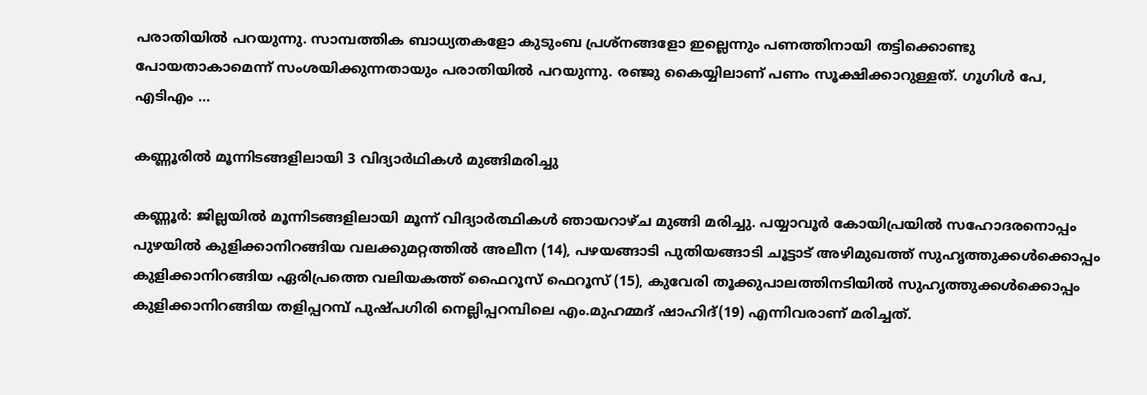പരാതിയിൽ പറയുന്നു. സാമ്പത്തിക ബാധ്യതകളോ കുടുംബ പ്രശ്നങ്ങളോ ഇല്ലെന്നും പണത്തിനായി തട്ടിക്കൊണ്ടു പോയതാകാമെന്ന് സംശയിക്കുന്നതായും പരാതിയിൽ പറയുന്നു. രഞ്ജു കൈയ്യിലാണ് പണം സൂക്ഷിക്കാറുള്ളത്. ഗൂഗിൾ പേ, എടിഎം …

കണ്ണൂരിൽ മൂന്നിടങ്ങളിലായി 3 വിദ്യാർഥികൾ മുങ്ങിമരിച്ചു

കണ്ണൂർ: ജില്ലയിൽ മൂന്നിടങ്ങളിലായി മൂന്ന് വിദ്യാർത്ഥികൾ ഞായറാഴ്ച മുങ്ങി മരിച്ചു. പയ്യാവൂർ കോയിപ്രയിൽ സഹോദരനൊപ്പം പുഴയിൽ കുളിക്കാനിറങ്ങിയ വലക്കുമറ്റത്തിൽ അലീന (14), പഴയങ്ങാടി പുതിയങ്ങാടി ചൂട്ടാട് അഴിമുഖത്ത് സുഹൃത്തുക്കൾക്കൊപ്പം കുളിക്കാനിറങ്ങിയ ഏരിപ്രത്തെ വലിയകത്ത് ഫൈറൂസ് ഫെറൂസ് (15), കുവേരി തൂക്കുപാലത്തിനടിയിൽ സുഹൃത്തുക്കൾക്കൊപ്പം കുളിക്കാനിറങ്ങിയ തളിപ്പറമ്പ് പുഷ്പഗിരി നെല്ലിപ്പറമ്പിലെ എം.മുഹമ്മദ് ഷാഹിദ്(19) എന്നിവരാണ് മരിച്ചത്.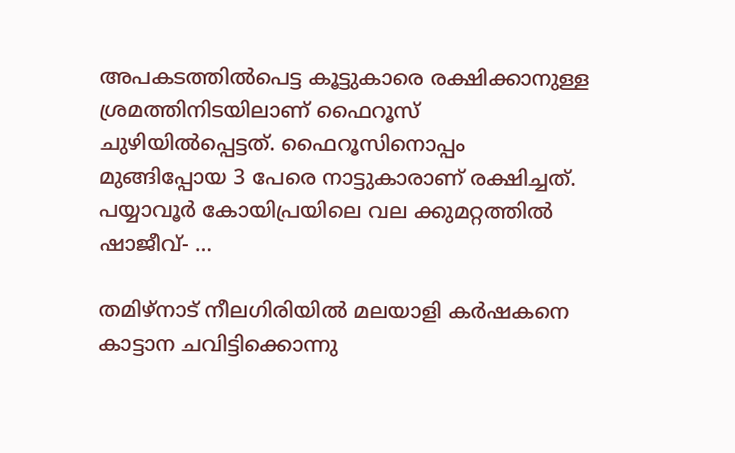അപകടത്തിൽപെട്ട കൂട്ടുകാരെ രക്ഷിക്കാനുള്ള ശ്രമത്തിനിടയിലാണ് ഫൈറൂസ് ചുഴിയിൽപ്പെട്ടത്. ഫൈറൂസിനൊപ്പം മുങ്ങിപ്പോയ 3 പേരെ നാട്ടുകാരാണ് രക്ഷിച്ചത്. പയ്യാവൂർ കോയിപ്രയിലെ വല ക്കുമറ്റത്തിൽ ഷാജീവ്- …

തമിഴ്നാട് നീലഗിരിയിൽ മലയാളി കർഷകനെ കാട്ടാന ചവിട്ടിക്കൊന്നു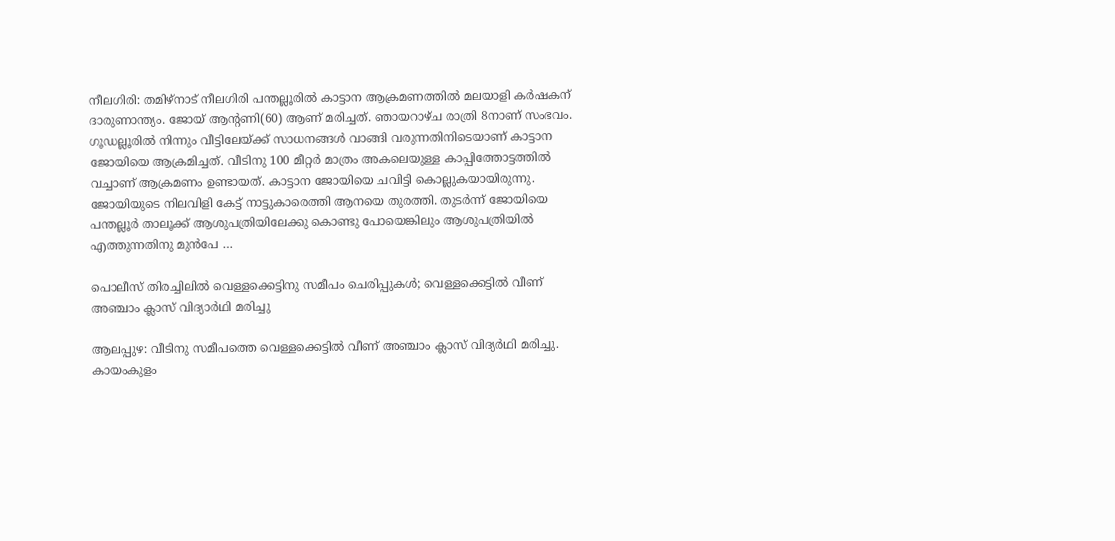നീലഗിരി: തമിഴ്നാട് നീലഗിരി പന്തല്ലൂരിൽ കാട്ടാന ആക്രമണത്തിൽ മലയാളി കർഷകന് ദാരുണാന്ത്യം. ജോയ് ആന്റണി(60) ആണ് മരിച്ചത്. ഞായറാഴ്ച രാത്രി 8നാണ് സംഭവം. ഗൂഡല്ലൂരിൽ നിന്നും വീട്ടിലേയ്ക്ക് സാധനങ്ങൾ വാങ്ങി വരുന്നതിനിടെയാണ് കാട്ടാന ജോയിയെ ആക്രമിച്ചത്. വീടിനു 100 മീറ്റർ മാത്രം അകലെയുള്ള കാപ്പിത്തോട്ടത്തിൽ വച്ചാണ് ആക്രമണം ഉണ്ടായത്. കാട്ടാന ജോയിയെ ചവിട്ടി കൊല്ലുകയായിരുന്നു. ജോയിയുടെ നിലവിളി കേട്ട് നാട്ടുകാരെത്തി ആനയെ തുരത്തി. തുടർന്ന് ജോയിയെ പന്തല്ലൂർ താലൂക്ക് ആശുപത്രിയിലേക്കു കൊണ്ടു പോയെങ്കിലും ആശുപത്രിയിൽ എത്തുന്നതിനു മുൻപേ …

പൊലീസ് തിരച്ചിലിൽ വെള്ളക്കെട്ടിനു സമീപം ചെരിപ്പുകൾ; വെള്ളക്കെട്ടിൽ വീണ് അഞ്ചാം ക്ലാസ് വിദ്യാർഥി മരിച്ചു

ആലപ്പുഴ: വീടിനു സമീപത്തെ വെള്ളക്കെട്ടിൽ വീണ് അഞ്ചാം ക്ലാസ് വിദ്യർഥി മരിച്ചു. കായംകുളം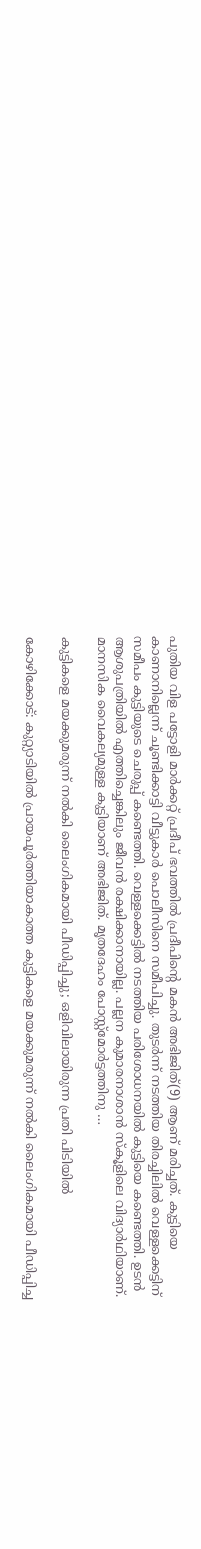പുതിയ വിള പട്ടോളി മാർക്കറ്റ് പ്രദീപ് ഭവത്തിൽ പ്രദീപിന്റെ മകൻ അഭിജിത്(9) ആണ് മരിച്ചത്. കുട്ടിയെ കാണാനില്ലെന്ന് ചൂണ്ടിക്കാട്ടി വീട്ടുകാർ പൊലീസിനെ സമീപിച്ചു. തുടർന്ന് നടത്തിയ തിരച്ചിലിൽ വെള്ളക്കെട്ടിന് സമീപം കുട്ടിയുടെ ചെരുപ്പ് കണ്ടെത്തി. വെള്ളക്കെട്ടിൽ നടത്തിയ പരിശോധനയിൽ കുട്ടിയെ കണ്ടെത്തി. ഉടൻ ആശുപത്രിയിൽ എത്തിച്ചെങ്കിലും ജീവൻ രക്ഷിക്കാനായില്ല. പല്ലന കുമാരനാശാൻ സ്കൂളിലെ വിദ്യാർഥിയാണ്. മാനസിക വൈകല്യമുള്ള കുട്ടിയാണ് അഭിജിത്. മൃതദേഹം പോസ്റ്റ്മോർട്ടത്തിനു …

കുട്ടികളെ മയക്കുമരുന്ന് നൽകി ലൈംഗികമായി പീഡിപ്പിച്ചു; ഒളിവിലായിരുന്ന പ്രതി പിടിയിൽ

കോഴിക്കോട്: കുറ്റ്യാടിയിൽ പ്രായപൂർത്തിയാകാത്ത കുട്ടികളെ മയക്കുമരുന്ന് നൽകി ലൈംഗികമായി പീഡിപ്പിച്ച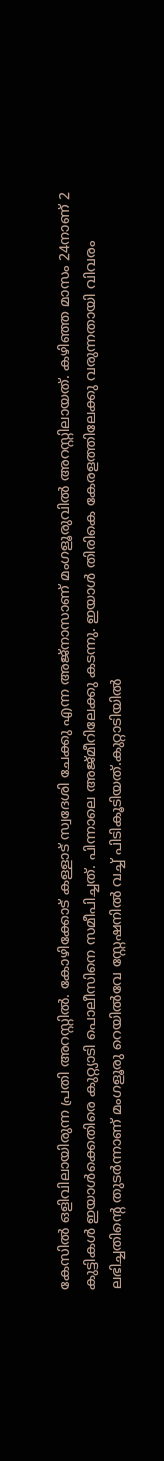കേസിൽ ഒളിവിലായിരുന്ന പ്രതി അറസ്റ്റിൽ. കോഴിക്കോട് കള്ളാട് സ്വദേശി ചേക്കു എന്ന അജ്നാസാണ് മംഗളൂരുവിൽ അറസ്റ്റിലായത്. കഴിഞ്ഞ മാസം 24നാണ് 2 കുട്ടികൾ ഇയാൾക്കെതിരെ കുറ്റ്യാടി പൊലീസിനെ സമീപിച്ചത്. പിന്നാലെ അജ്മീറിലേക്കു കടന്നു. ഇയാൾ തിരികെ കേരളത്തിലേക്കു വരുന്നതായി വിവരം ലഭിച്ചതിന്റെ തുടർന്നാണ് മംഗളൂരു റെയിൽവേ സ്റ്റേഷനിൽ വച്ച് പിടികൂടിയത്.കുറ്റാടിയിൽ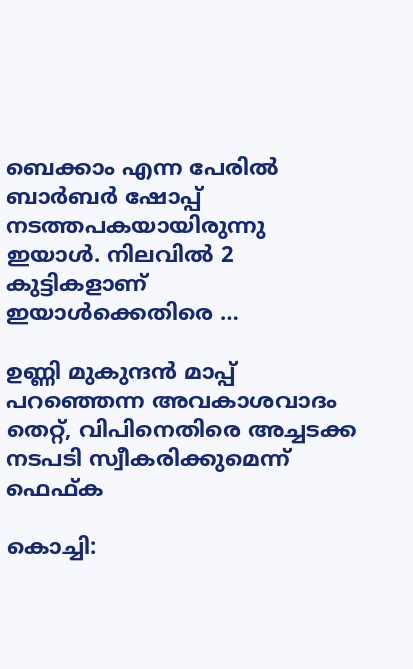ബെക്കാം എന്ന പേരിൽ ബാർബർ ഷോപ്പ് നടത്തപകയായിരുന്നു ഇയാൾ. നിലവിൽ 2 കുട്ടികളാണ് ഇയാൾക്കെതിരെ …

ഉണ്ണി മുകുന്ദൻ മാപ്പ് പറഞ്ഞെന്ന അവകാശവാദം തെറ്റ്, വിപിനെതിരെ അച്ചടക്ക നടപടി സ്വീകരിക്കുമെന്ന് ഫെഫ്ക

കൊച്ചി: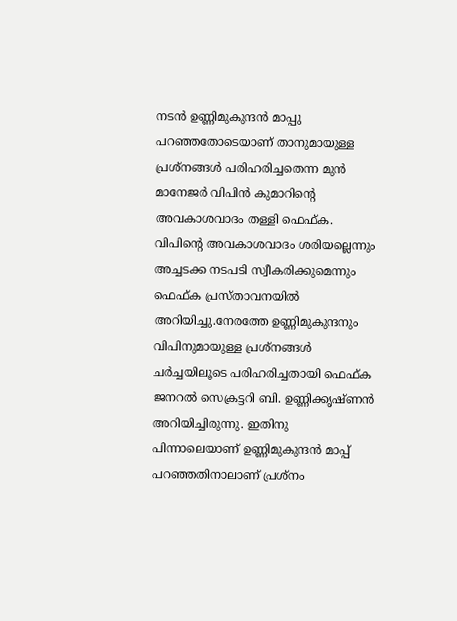നടൻ ഉണ്ണിമുകുന്ദൻ മാപ്പു പറഞ്ഞതോടെയാണ് താനുമായുള്ള പ്രശ്നങ്ങൾ പരിഹരിച്ചതെന്ന മുൻ മാനേജർ വിപിൻ കുമാറിന്റെ അവകാശവാദം തള്ളി ഫെഫ്ക. വിപിന്റെ അവകാശവാദം ശരിയല്ലെന്നും അച്ചടക്ക നടപടി സ്വീകരിക്കുമെന്നും ഫെഫ്ക പ്രസ്താവനയിൽ അറിയിച്ചു.നേരത്തേ ഉണ്ണിമുകുന്ദനും വിപിനുമായുള്ള പ്രശ്നങ്ങൾ ചർച്ചയിലൂടെ പരിഹരിച്ചതായി ഫെഫ്ക ജനറൽ സെക്രട്ടറി ബി. ഉണ്ണിക്കൃഷ്ണൻ അറിയിച്ചിരുന്നു. ഇതിനു പിന്നാലെയാണ് ഉണ്ണിമുകുന്ദൻ മാപ്പ് പറഞ്ഞതിനാലാണ് പ്രശ്നം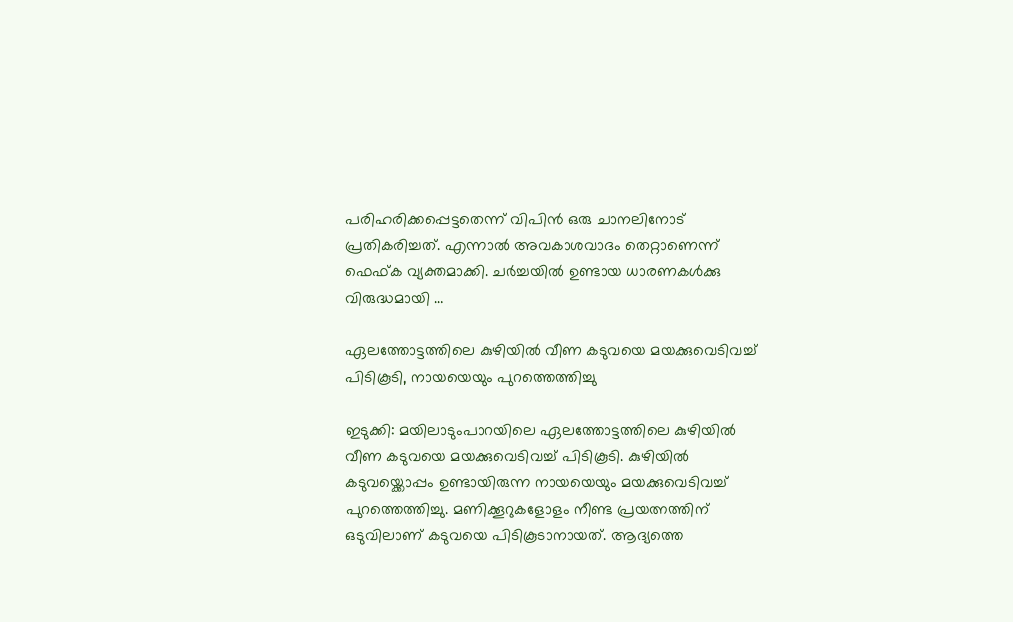പരിഹരിക്കപ്പെട്ടതെന്ന് വിപിൻ ഒരു ചാനലിനോട് പ്രതികരിച്ചത്. എന്നാൽ അവകാശവാദം തെറ്റാണെന്ന് ഫെഫ്ക വ്യക്തമാക്കി. ചർച്ചയിൽ ഉണ്ടായ ധാരണകൾക്കു വിരുദ്ധമായി …

ഏലത്തോട്ടത്തിലെ കുഴിയിൽ വീണ കടുവയെ മയക്കുവെടിവച്ച് പിടികൂടി, നായയെയും പുറത്തെത്തിച്ചു

ഇടുക്കി: മയിലാടുംപാറയിലെ ഏലത്തോട്ടത്തിലെ കുഴിയിൽ വീണ കടുവയെ മയക്കുവെടിവച്ച് പിടികൂടി. കുഴിയിൽ കടുവയ്ക്കൊപ്പം ഉണ്ടായിരുന്ന നായയെയും മയക്കുവെടിവച്ച് പുറത്തെത്തിച്ചു. മണിക്കൂറുകളോളം നീണ്ട പ്രയത്നത്തിന് ഒടുവിലാണ് കടുവയെ പിടികൂടാനായത്. ആദ്യത്തെ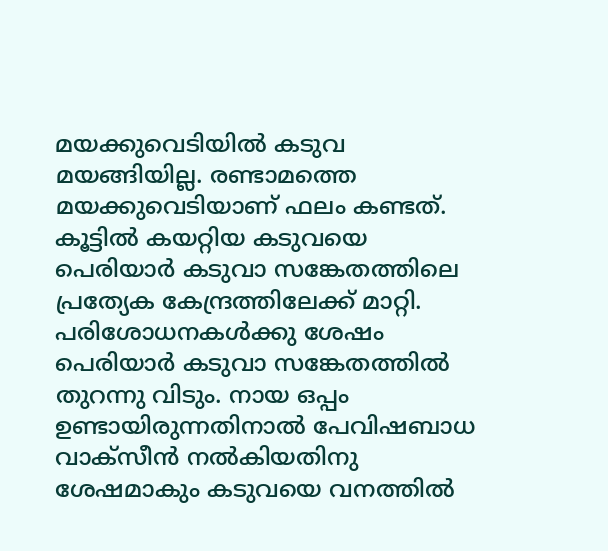മയക്കുവെടിയിൽ കടുവ മയങ്ങിയില്ല. രണ്ടാമത്തെ മയക്കുവെടിയാണ് ഫലം കണ്ടത്. കൂട്ടിൽ കയറ്റിയ കടുവയെ പെരിയാർ കടുവാ സങ്കേതത്തിലെ പ്രത്യേക കേന്ദ്രത്തിലേക്ക് മാറ്റി. പരിശോധനകൾക്കു ശേഷം പെരിയാർ കടുവാ സങ്കേതത്തിൽ തുറന്നു വിടും. നായ ഒപ്പം ഉണ്ടായിരുന്നതിനാൽ പേവിഷബാധ വാക്സീൻ നൽകിയതിനു ശേഷമാകും കടുവയെ വനത്തിൽ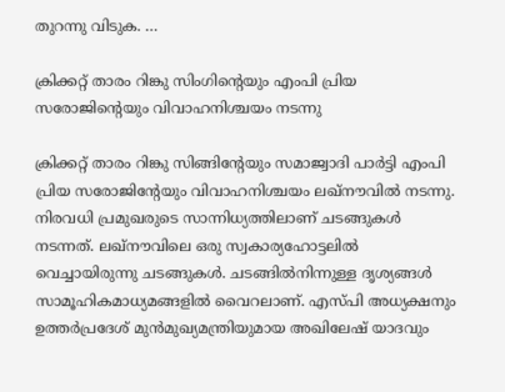തുറന്നു വിടുക. …

ക്രിക്കറ്റ് താരം റിങ്കു സിംഗിന്റെയും എംപി പ്രിയ സരോജിന്റെയും വിവാഹനിശ്ചയം നടന്നു

ക്രിക്കറ്റ് താരം റിങ്കു സിങ്ങിന്റേയും സമാജ്വാദി പാര്‍ട്ടി എംപി പ്രിയ സരോജിന്റേയും വിവാഹനിശ്ചയം ലഖ്നൗവില്‍ നടന്നു. നിരവധി പ്രമുഖരുടെ സാന്നിധ്യത്തിലാണ് ചടങ്ങുകള്‍ നടന്നത്. ലഖ്നൗവിലെ ഒരു സ്വകാര്യഹോട്ടലില്‍ വെച്ചായിരുന്നു ചടങ്ങുകള്‍. ചടങ്ങില്‍നിന്നുള്ള ദൃശ്യങ്ങള്‍ സാമൂഹികമാധ്യമങ്ങളില്‍ വൈറലാണ്. എസ്പി അധ്യക്ഷനും ഉത്തര്‍പ്രദേശ് മുന്‍മുഖ്യമന്ത്രിയുമായ അഖിലേഷ് യാദവും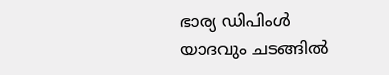ഭാര്യ ഡിപിംള്‍ യാദവും ചടങ്ങില്‍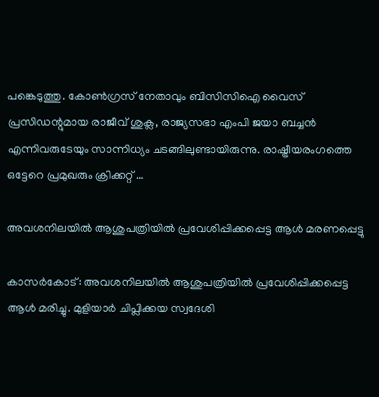പങ്കെടുത്തു. കോണ്‍ഗ്രസ് നേതാവും ബിസിസിഐ വൈസ് പ്രസിഡന്റുമായ രാജീവ് ശുക്ല, രാജ്യസഭാ എംപി ജയാ ബച്ചന്‍ എന്നിവരുടേയും സാന്നിധ്യം ചടങ്ങിലുണ്ടായിരുന്നു. രാഷ്ട്രീയരംഗത്തെ ഒട്ടേറെ പ്രമുഖരും ക്രിക്കറ്റ് …

അവശനിലയില്‍ ആശുപത്രിയില്‍ പ്രവേശിപ്പിക്കപ്പെട്ട ആള്‍ മരണപ്പെട്ടു

കാസര്‍കോട്: അവശനിലയില്‍ ആശുപത്രിയില്‍ പ്രവേശിപ്പിക്കപ്പെട്ട ആള്‍ മരിച്ചു. മുളിയാര്‍ ചിപ്ലിക്കയ സ്വദേശി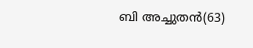ബി അച്ചുതന്‍(63)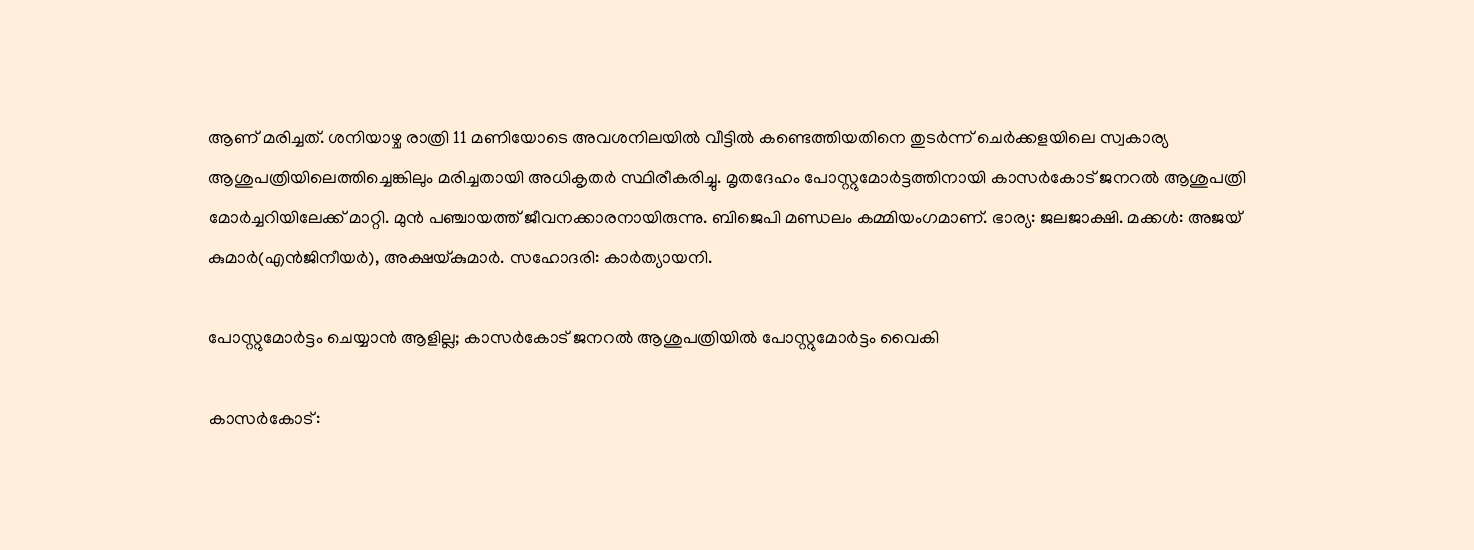ആണ് മരിച്ചത്. ശനിയാഴ്ച രാത്രി 11 മണിയോടെ അവശനിലയില്‍ വീട്ടില്‍ കണ്ടെത്തിയതിനെ തുടര്‍ന്ന് ചെര്‍ക്കളയിലെ സ്വകാര്യ ആശുപത്രിയിലെത്തിച്ചെങ്കിലും മരിച്ചതായി അധികൃതര്‍ സ്ഥിരീകരിച്ചു. മൃതദേഹം പോസ്റ്റുമോര്‍ട്ടത്തിനായി കാസര്‍കോട് ജനറല്‍ ആശുപത്രി മോര്‍ച്ചറിയിലേക്ക് മാറ്റി. മുന്‍ പഞ്ചായത്ത് ജീവനക്കാരനായിരുന്നു. ബിജെപി മണ്ഡലം കമ്മിയംഗമാണ്. ഭാര്യ: ജലജാക്ഷി. മക്കള്‍: അജയ് കുമാര്‍(എന്‍ജിനീയര്‍), അക്ഷയ്കുമാര്‍. സഹോദരി: കാര്‍ത്യായനി.

പോസ്റ്റുമോര്‍ട്ടം ചെയ്യാന്‍ ആളില്ല; കാസര്‍കോട് ജനറല്‍ ആശുപത്രിയില്‍ പോസ്റ്റുമോര്‍ട്ടം വൈകി

കാസര്‍കോട്: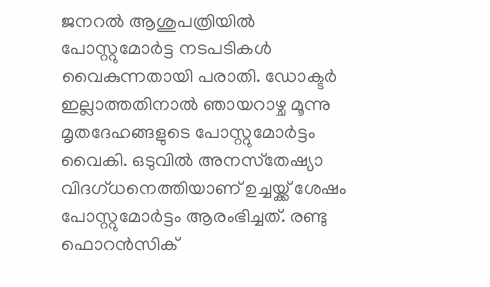ജനറല്‍ ആശുപത്രിയില്‍ പോസ്റ്റുമോര്‍ട്ട നടപടികള്‍ വൈകുന്നതായി പരാതി. ഡോക്ടര്‍ ഇല്ലാത്തതിനാല്‍ ഞായറാഴ്ച മൂന്നു മൃതദേഹങ്ങളുടെ പോസ്റ്റുമോര്‍ട്ടം വൈകി. ഒടുവില്‍ അനസ്‌തേഷ്യാ വിദഗ്ധനെത്തിയാണ് ഉച്ചയ്ക്ക് ശേഷം പോസ്റ്റുമോര്‍ട്ടം ആരംഭിച്ചത്. രണ്ടു ഫൊറന്‍സിക്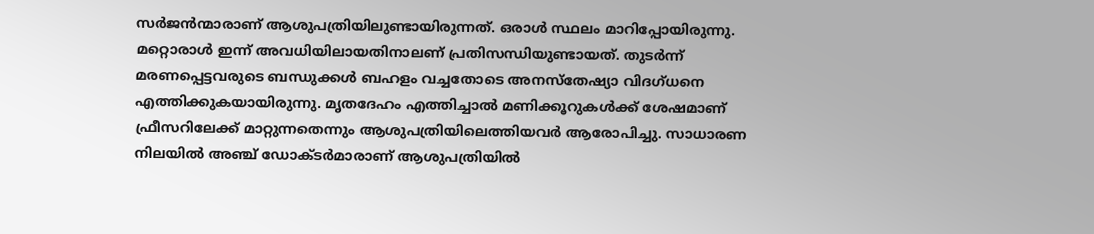സര്‍ജന്‍ന്മാരാണ് ആശുപത്രിയിലുണ്ടായിരുന്നത്. ഒരാള്‍ സ്ഥലം മാറിപ്പോയിരുന്നു. മറ്റൊരാള്‍ ഇന്ന് അവധിയിലായതിനാലണ് പ്രതിസന്ധിയുണ്ടായത്. തുടര്‍ന്ന് മരണപ്പെട്ടവരുടെ ബന്ധുക്കള്‍ ബഹളം വച്ചതോടെ അനസ്‌തേഷ്യാ വിദഗ്ധനെ എത്തിക്കുകയായിരുന്നു. മൃതദേഹം എത്തിച്ചാല്‍ മണിക്കൂറുകള്‍ക്ക് ശേഷമാണ് ഫ്രീസറിലേക്ക് മാറ്റുന്നതെന്നും ആശുപത്രിയിലെത്തിയവര്‍ ആരോപിച്ചു. സാധാരണ നിലയില്‍ അഞ്ച് ഡോക്ടര്‍മാരാണ് ആശുപത്രിയില്‍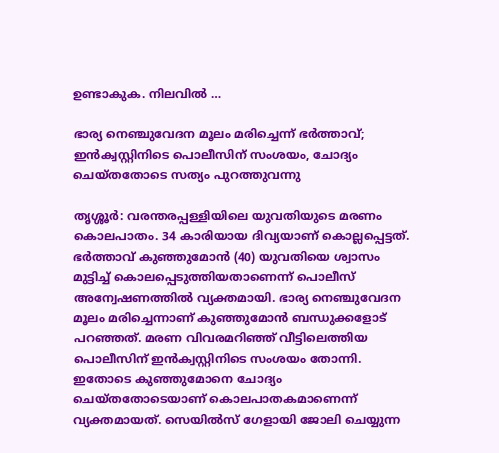ഉണ്ടാകുക. നിലവില്‍ …

ഭാര്യ നെഞ്ചുവേദന മൂലം മരിച്ചെന്ന് ഭര്‍ത്താവ്; ഇന്‍ക്വസ്റ്റിനിടെ പൊലീസിന് സംശയം, ചോദ്യം ചെയ്തതോടെ സത്യം പുറത്തുവന്നു

തൃശ്ശൂര്‍: വരന്തരപ്പള്ളിയിലെ യുവതിയുടെ മരണം കൊലപാതം. 34 കാരിയായ ദിവ്യയാണ് കൊല്ലപ്പെട്ടത്. ഭര്‍ത്താവ് കുഞ്ഞുമോന്‍ (40) യുവതിയെ ശ്വാസം മുട്ടിച്ച് കൊലപ്പെടുത്തിയതാണെന്ന് പൊലീസ് അന്വേഷണത്തില്‍ വ്യക്തമായി. ഭാര്യ നെഞ്ചുവേദന മൂലം മരിച്ചെന്നാണ് കുഞ്ഞുമോന്‍ ബന്ധുക്കളോട് പറഞ്ഞത്. മരണ വിവരമറിഞ്ഞ് വീട്ടിലെത്തിയ പൊലീസിന് ഇന്‍ക്വസ്റ്റിനിടെ സംശയം തോന്നി. ഇതോടെ കുഞ്ഞുമോനെ ചോദ്യം ചെയ്തതോടെയാണ് കൊലപാതകമാണെന്ന് വ്യക്തമായത്. സെയില്‍സ് ഗേളായി ജോലി ചെയ്യുന്ന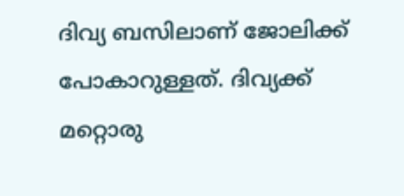ദിവ്യ ബസിലാണ് ജോലിക്ക് പോകാറുള്ളത്. ദിവ്യക്ക് മറ്റൊരു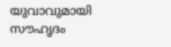യുവാവുമായി സൗഹൃദം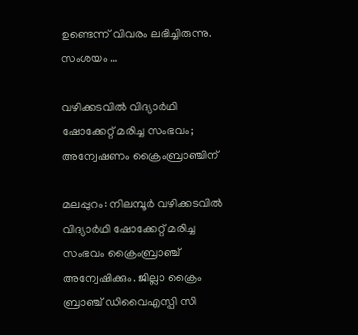ഉണ്ടെന്ന് വിവരം ലഭിച്ചിരുന്നു. സംശയം …

വഴിക്കടവില്‍ വിദ്യാര്‍ഥി ഷോക്കേറ്റ് മരിച്ച സംഭവം; അന്വേഷണം ക്രൈംബ്രാഞ്ചിന്

മലപ്പുറം: നിലമ്പൂര്‍ വഴിക്കടവില്‍ വിദ്യാര്‍ഥി ഷോക്കേറ്റ് മരിച്ച സംഭവം ക്രൈംബ്രാഞ്ച് അന്വേഷിക്കും. ജില്ലാ ക്രൈം ബ്രാഞ്ച് ഡിവൈഎസ്പി സി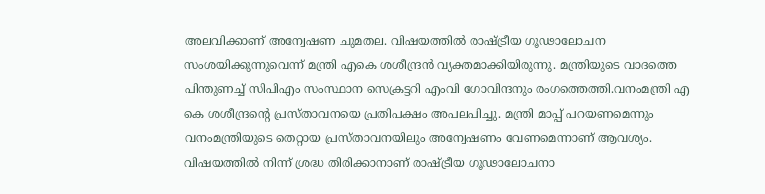അലവിക്കാണ് അന്വേഷണ ചുമതല. വിഷയത്തില്‍ രാഷ്ട്രീയ ഗൂഢാലോചന സംശയിക്കുന്നുവെന്ന് മന്ത്രി എകെ ശശീന്ദ്രന്‍ വ്യക്തമാക്കിയിരുന്നു. മന്ത്രിയുടെ വാദത്തെ പിന്തുണച്ച് സിപിഎം സംസ്ഥാന സെക്രട്ടറി എംവി ഗോവിന്ദനും രംഗത്തെത്തി.വനംമന്ത്രി എ കെ ശശീന്ദ്രന്റെ പ്രസ്താവനയെ പ്രതിപക്ഷം അപലപിച്ചു. മന്ത്രി മാപ്പ് പറയണമെന്നും വനംമന്ത്രിയുടെ തെറ്റായ പ്രസ്താവനയിലും അന്വേഷണം വേണമെന്നാണ് ആവശ്യം. വിഷയത്തില്‍ നിന്ന് ശ്രദ്ധ തിരിക്കാനാണ് രാഷ്ട്രീയ ഗൂഢാലോചനാ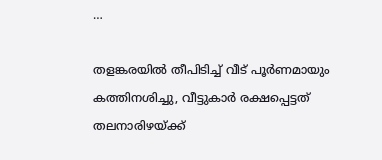…

തളങ്കരയില്‍ തീപിടിച്ച് വീട് പൂര്‍ണമായും കത്തിനശിച്ചു, വീട്ടുകാര്‍ രക്ഷപ്പെട്ടത് തലനാരിഴയ്ക്ക്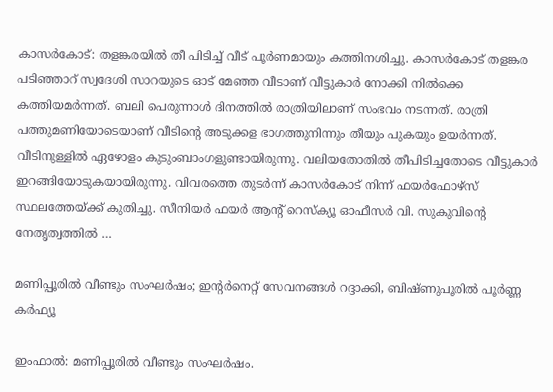കാസര്‍കോട്: തളങ്കരയില്‍ തീ പിടിച്ച് വീട് പൂര്‍ണമായും കത്തിനശിച്ചു. കാസര്‍കോട് തളങ്കര പടിഞ്ഞാറ് സ്വദേശി സാറയുടെ ഓട് മേഞ്ഞ വീടാണ് വീട്ടുകാര്‍ നോക്കി നില്‍ക്കെ കത്തിയമര്‍ന്നത്. ബലി പെരുന്നാള്‍ ദിനത്തില്‍ രാത്രിയിലാണ് സംഭവം നടന്നത്. രാത്രി പത്തുമണിയോടെയാണ് വീടിന്റെ അടുക്കള ഭാഗത്തുനിന്നും തീയും പുകയും ഉയര്‍ന്നത്. വീടിനുള്ളില്‍ ഏഴോളം കുടുംബാംഗളുണ്ടായിരുന്നു. വലിയതോതില്‍ തീപിടിച്ചതോടെ വീട്ടുകാര്‍ ഇറങ്ങിയോടുകയായിരുന്നു. വിവരത്തെ തുടര്‍ന്ന് കാസര്‍കോട് നിന്ന് ഫയര്‍ഫോഴ്‌സ് സ്ഥലത്തേയ്ക്ക് കുതിച്ചു. സീനിയര്‍ ഫയര്‍ ആന്റ് റെസ്‌ക്യൂ ഓഫീസര്‍ വി. സുകുവിന്റെ നേതൃത്വത്തില്‍ …

മണിപ്പൂരില്‍ വീണ്ടും സംഘര്‍ഷം; ഇന്റര്‍നെറ്റ് സേവനങ്ങള്‍ റദ്ദാക്കി, ബിഷ്ണുപൂരില്‍ പൂര്‍ണ്ണ കര്‍ഫ്യൂ

ഇംഫാല്‍: മണിപ്പൂരില്‍ വീണ്ടും സംഘര്‍ഷം.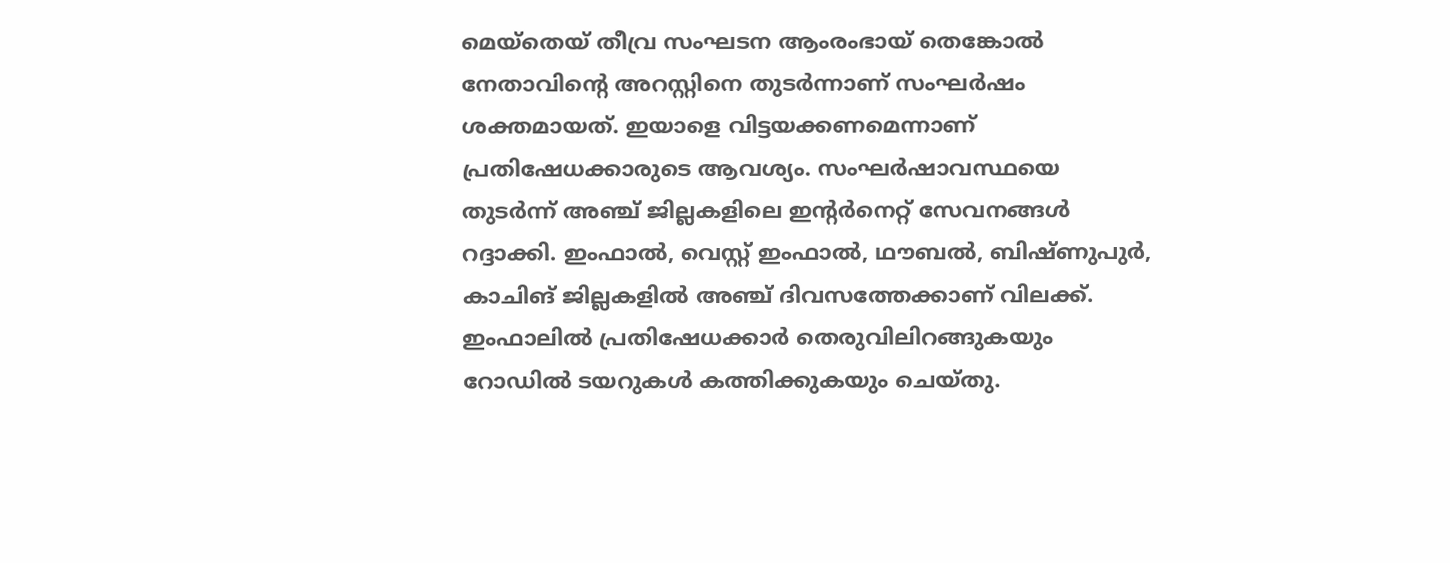മെയ്തെയ് തീവ്ര സംഘടന ആംരംഭായ് തെങ്കോല്‍ നേതാവിന്റെ അറസ്റ്റിനെ തുടര്‍ന്നാണ് സംഘര്‍ഷം ശക്തമായത്. ഇയാളെ വിട്ടയക്കണമെന്നാണ് പ്രതിഷേധക്കാരുടെ ആവശ്യം. സംഘര്‍ഷാവസ്ഥയെ തുടര്‍ന്ന് അഞ്ച് ജില്ലകളിലെ ഇന്റര്‍നെറ്റ് സേവനങ്ങള്‍ റദ്ദാക്കി. ഇംഫാല്‍, വെസ്റ്റ് ഇംഫാല്‍, ഥൗബല്‍, ബിഷ്ണുപുര്‍, കാചിങ് ജില്ലകളില്‍ അഞ്ച് ദിവസത്തേക്കാണ് വിലക്ക്. ഇംഫാലില്‍ പ്രതിഷേധക്കാര്‍ തെരുവിലിറങ്ങുകയും റോഡില്‍ ടയറുകള്‍ കത്തിക്കുകയും ചെയ്തു.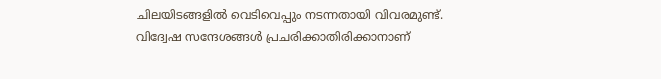ചിലയിടങ്ങളില്‍ വെടിവെപ്പും നടന്നതായി വിവരമുണ്ട്. വിദ്വേഷ സന്ദേശങ്ങള്‍ പ്രചരിക്കാതിരിക്കാനാണ്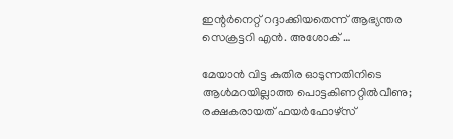ഇന്റര്‍നെറ്റ് റദ്ദാക്കിയതെന്ന് ആഭ്യന്തര സെക്രട്ടറി എന്‍. അശോക് …

മേയാന്‍ വിട്ട കുതിര ഓടുന്നതിനിടെ ആള്‍മറയില്ലാത്ത പൊട്ടകിണറ്റില്‍വീണു; രക്ഷകരായത് ഫയര്‍ഫോഴ്‌സ്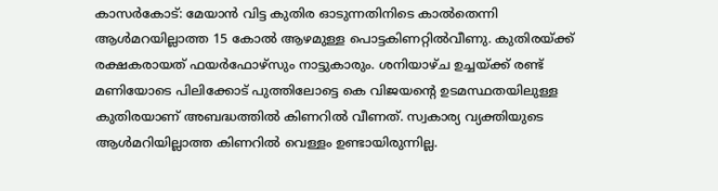കാസര്‍കോട്: മേയാന്‍ വിട്ട കുതിര ഓടുന്നതിനിടെ കാല്‍തെന്നി ആള്‍മറയില്ലാത്ത 15 കോല്‍ ആഴമുള്ള പൊട്ടകിണറ്റില്‍വീണു. കുതിരയ്ക്ക് രക്ഷകരായത് ഫയര്‍ഫോഴ്‌സും നാട്ടുകാരും. ശനിയാഴ്ച ഉച്ചയ്ക്ക് രണ്ട് മണിയോടെ പിലിക്കോട് പുത്തിലോട്ടെ കെ വിജയന്റെ ഉടമസ്ഥതയിലുള്ള കുതിരയാണ് അബദ്ധത്തില്‍ കിണറില്‍ വീണത്. സ്വകാര്യ വ്യക്തിയുടെ ആള്‍മറിയില്ലാത്ത കിണറില്‍ വെള്ളം ഉണ്ടായിരുന്നില്ല.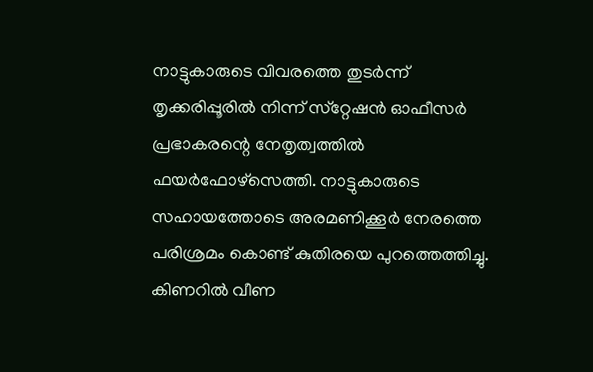നാട്ടുകാരുടെ വിവരത്തെ തുടര്‍ന്ന് തൃക്കരിപ്പൂരില്‍ നിന്ന് സ്‌റ്റേഷന്‍ ഓഫീസര്‍ പ്രഭാകരന്റെ നേതൃത്വത്തില്‍ ഫയര്‍ഫോഴ്‌സെത്തി. നാട്ടുകാരുടെ സഹായത്തോടെ അരമണിക്കൂര്‍ നേരത്തെ പരിശ്രമം കൊണ്ട് കുതിരയെ പുറത്തെത്തിച്ചു. കിണറില്‍ വീണ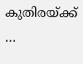കുതിരയ്ക്ക് …